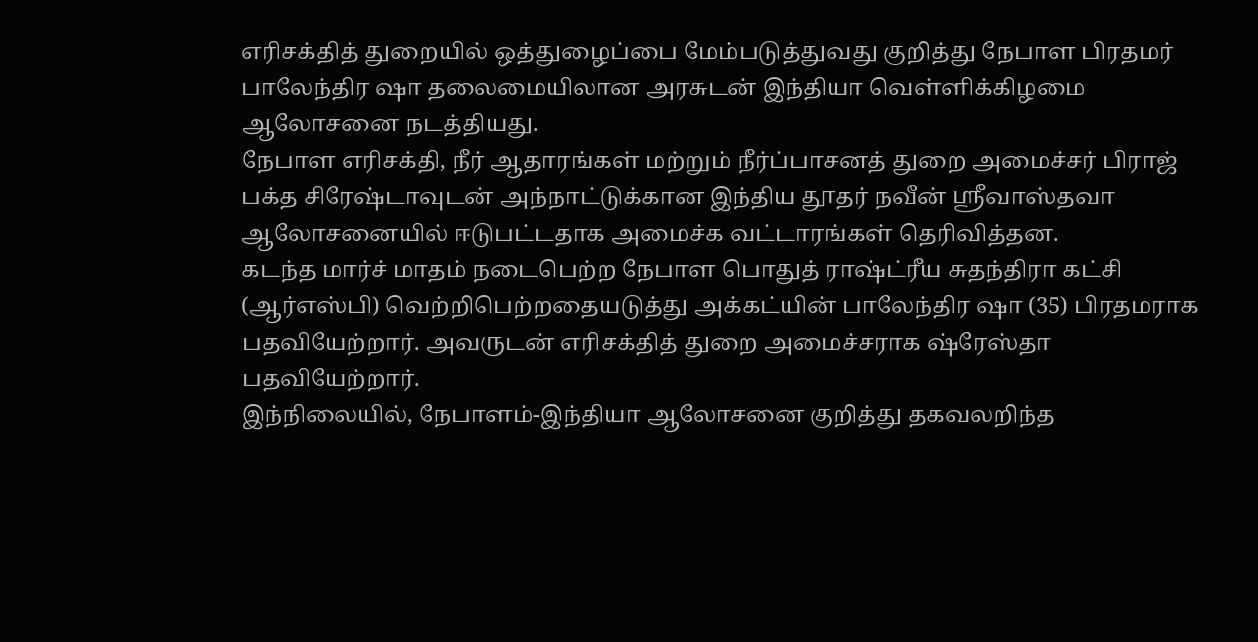எரிசக்தித் துறையில் ஒத்துழைப்பை மேம்படுத்துவது குறித்து நேபாள பிரதமர் பாலேந்திர ஷா தலைமையிலான அரசுடன் இந்தியா வெள்ளிக்கிழமை ஆலோசனை நடத்தியது.
நேபாள எரிசக்தி, நீர் ஆதாரங்கள் மற்றும் நீர்ப்பாசனத் துறை அமைச்சர் பிராஜ் பக்த சிரேஷ்டாவுடன் அந்நாட்டுக்கான இந்திய தூதர் நவீன் ஸ்ரீவாஸ்தவா ஆலோசனையில் ஈடுபட்டதாக அமைச்க வட்டாரங்கள் தெரிவித்தன.
கடந்த மார்ச் மாதம் நடைபெற்ற நேபாள பொதுத் ராஷ்ட்ரீய சுதந்திரா கட்சி (ஆர்எஸ்பி) வெற்றிபெற்றதையடுத்து அக்கட்யின் பாலேந்திர ஷா (35) பிரதமராக பதவியேற்றார். அவருடன் எரிசக்தித் துறை அமைச்சராக ஷ்ரேஸ்தா பதவியேற்றார்.
இந்நிலையில், நேபாளம்-இந்தியா ஆலோசனை குறித்து தகவலறிந்த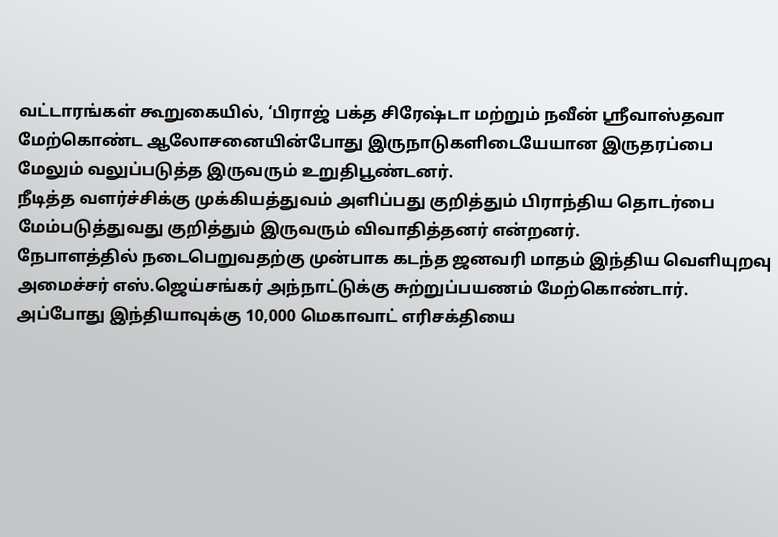வட்டாரங்கள் கூறுகையில், ‘பிராஜ் பக்த சிரேஷ்டா மற்றும் நவீன் ஸ்ரீவாஸ்தவா மேற்கொண்ட ஆலோசனையின்போது இருநாடுகளிடையேயான இருதரப்பை மேலும் வலுப்படுத்த இருவரும் உறுதிபூண்டனர்.
நீடித்த வளர்ச்சிக்கு முக்கியத்துவம் அளிப்பது குறித்தும் பிராந்திய தொடர்பை மேம்படுத்துவது குறித்தும் இருவரும் விவாதித்தனர் என்றனர்.
நேபாளத்தில் நடைபெறுவதற்கு முன்பாக கடந்த ஜனவரி மாதம் இந்திய வெளியுறவு அமைச்சர் எஸ்.ஜெய்சங்கர் அந்நாட்டுக்கு சுற்றுப்பயணம் மேற்கொண்டார்.
அப்போது இந்தியாவுக்கு 10,000 மெகாவாட் எரிசக்தியை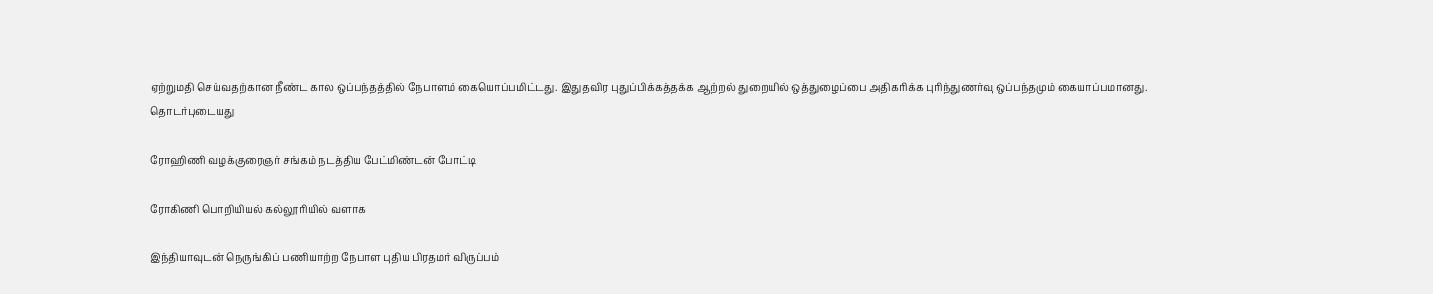ஏற்றுமதி செய்வதற்கான நீண்ட கால ஒப்பந்தத்தில் நேபாளம் கையொப்பமிட்டது. இதுதவிர புதுப்பிக்கத்தக்க ஆற்றல் துறையில் ஒத்துழைப்பை அதிகரிக்க புரிந்துணர்வு ஒப்பந்தமும் கையாப்பமானது.
தொடர்புடையது

ரோஹிணி வழக்குரைஞர் சங்கம் நடத்திய பேட்மிண்டன் போட்டி

ரோகிணி பொறியியல் கல்லூரியில் வளாக

இந்தியாவுடன் நெருங்கிப் பணியாற்ற நேபாள புதிய பிரதமர் விருப்பம்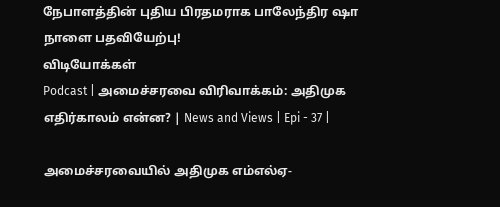நேபாளத்தின் புதிய பிரதமராக பாலேந்திர ஷா நாளை பதவியேற்பு!
விடியோக்கள்
Podcast | அமைச்சரவை விரிவாக்கம்: அதிமுக எதிர்காலம் என்ன? | News and Views | Epi - 37 |

அமைச்சரவையில் அதிமுக எம்எல்ஏ-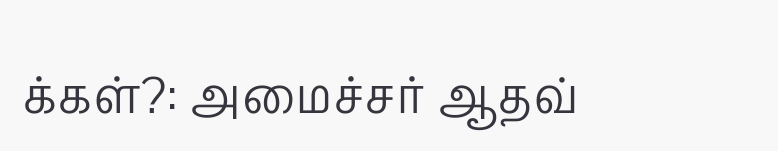க்கள்?: அமைச்சர் ஆதவ்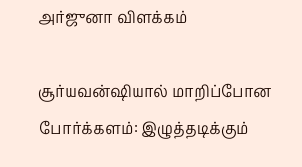அர்ஜுனா விளக்கம்

சூர்யவன்ஷியால் மாறிப்போன போர்க்களம்: இழுத்தடிக்கும்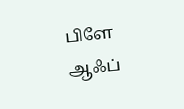பிளே ஆஃப்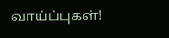வாய்ப்புகள்!